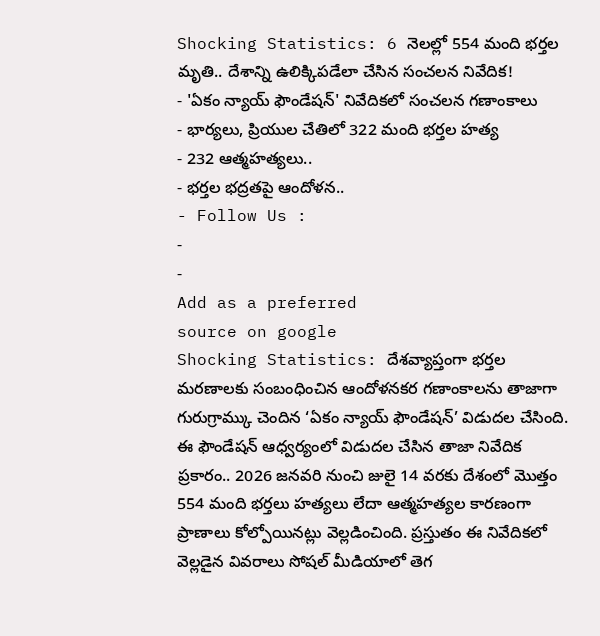Shocking Statistics: 6 నెలల్లో 554 మంది భర్తల మృతి.. దేశాన్ని ఉలిక్కిపడేలా చేసిన సంచలన నివేదిక!
- 'ఏకం న్యాయ్ ఫౌండేషన్' నివేదికలో సంచలన గణాంకాలు
- భార్యలు, ప్రియుల చేతిలో 322 మంది భర్తల హత్య
- 232 ఆత్మహత్యలు..
- భర్తల భద్రతపై ఆందోళన..
- Follow Us :
-
-
Add as a preferred
source on google
Shocking Statistics: దేశవ్యాప్తంగా భర్తల మరణాలకు సంబంధించిన ఆందోళనకర గణాంకాలను తాజాగా గురుగ్రామ్కు చెందిన ‘ఏకం న్యాయ్ ఫౌండేషన్’ విడుదల చేసింది. ఈ ఫౌండేషన్ ఆధ్వర్యంలో విడుదల చేసిన తాజా నివేదిక ప్రకారం.. 2026 జనవరి నుంచి జులై 14 వరకు దేశంలో మొత్తం 554 మంది భర్తలు హత్యలు లేదా ఆత్మహత్యల కారణంగా ప్రాణాలు కోల్పోయినట్లు వెల్లడించింది. ప్రస్తుతం ఈ నివేదికలో వెల్లడైన వివరాలు సోషల్ మీడియాలో తెగ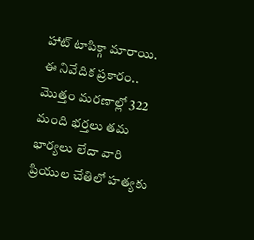హాట్ టాపిక్గా మారాయి.
ఈ నివేదిక ప్రకారం.. మొత్తం మరణాల్లో 322 మంది భర్తలు తమ భార్యలు లేదా వారి ప్రియుల చేతిలో హత్యకు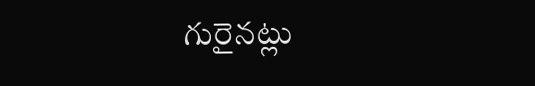గురైనట్లు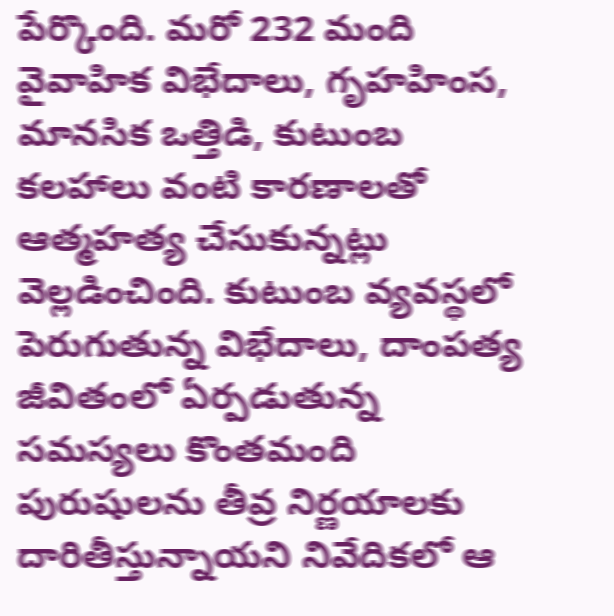పేర్కొంది. మరో 232 మంది వైవాహిక విభేదాలు, గృహహింస, మానసిక ఒత్తిడి, కుటుంబ కలహాలు వంటి కారణాలతో ఆత్మహత్య చేసుకున్నట్లు వెల్లడించింది. కుటుంబ వ్యవస్థలో పెరుగుతున్న విభేదాలు, దాంపత్య జీవితంలో ఏర్పడుతున్న సమస్యలు కొంతమంది పురుషులను తీవ్ర నిర్ణయాలకు దారితీస్తున్నాయని నివేదికలో ఆ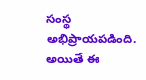సంస్థ అభిప్రాయపడింది. అయితే ఈ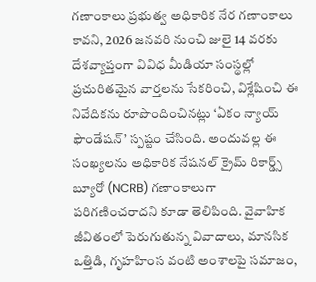గణాంకాలు ప్రభుత్వ అధికారిక నేర గణాంకాలు కావని, 2026 జనవరి నుంచి జులై 14 వరకు దేశవ్యాప్తంగా వివిధ మీడియా సంస్థల్లో ప్రచురితమైన వార్తలను సేకరించి, విశ్లేషించి ఈ నివేదికను రూపొందించినట్లు ‘ఏకం న్యాయ్ ఫౌండేషన్’ స్పష్టం చేసింది. అందువల్ల ఈ సంఖ్యలను అధికారిక నేషనల్ క్రైమ్ రికార్డ్స్ బ్యూరో (NCRB) గణాంకాలుగా పరిగణించరాదని కూడా తెలిపింది. వైవాహిక జీవితంలో పెరుగుతున్న వివాదాలు, మానసిక ఒత్తిడి, గృహహింస వంటి అంశాలపై సమాజం,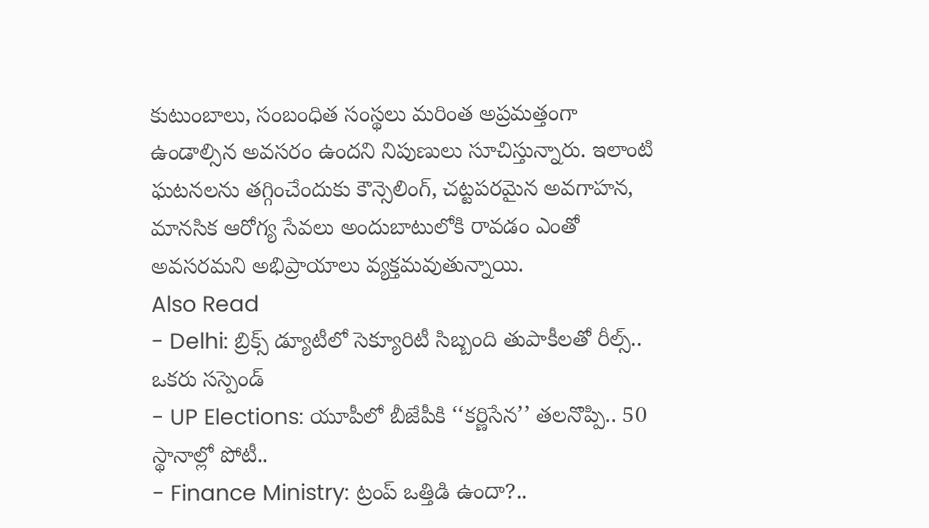కుటుంబాలు, సంబంధిత సంస్థలు మరింత అప్రమత్తంగా ఉండాల్సిన అవసరం ఉందని నిపుణులు సూచిస్తున్నారు. ఇలాంటి ఘటనలను తగ్గించేందుకు కౌన్సెలింగ్, చట్టపరమైన అవగాహన, మానసిక ఆరోగ్య సేవలు అందుబాటులోకి రావడం ఎంతో అవసరమని అభిప్రాయాలు వ్యక్తమవుతున్నాయి.
Also Read
- Delhi: బ్రిక్స్ డ్యూటీలో సెక్యూరిటీ సిబ్బంది తుపాకీలతో రీల్స్.. ఒకరు సస్పెండ్
- UP Elections: యూపీలో బీజేపీకి ‘‘కర్ణిసేన’’ తలనొప్పి.. 50 స్థానాల్లో పోటీ..
- Finance Ministry: ట్రంప్ ఒత్తిడి ఉందా?..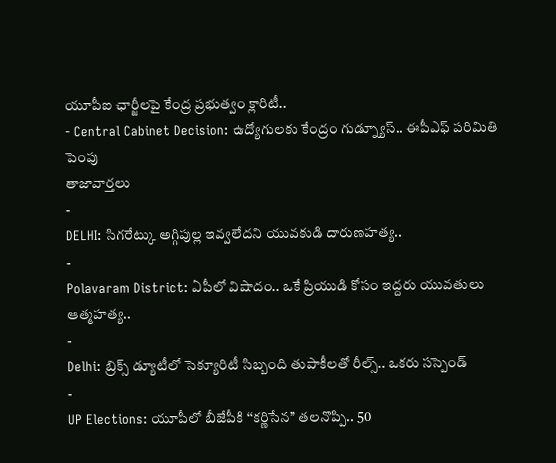యూపీఐ ఛార్జీలపై కేంద్ర ప్రభుత్వం క్లారిటీ..
- Central Cabinet Decision: ఉద్యోగులకు కేంద్రం గుడ్న్యూస్.. ఈపీఎఫ్ పరిమితి పెంపు
తాజావార్తలు
-
DELHI: సిగరేట్కు అగ్గిపుల్ల ఇవ్వలేదని యువకుడి దారుణహత్య..
-
Polavaram District: ఏపీలో విషాదం.. ఒకే ప్రియుడి కోసం ఇద్దరు యువతులు ఆత్మహత్య..
-
Delhi: బ్రిక్స్ డ్యూటీలో సెక్యూరిటీ సిబ్బంది తుపాకీలతో రీల్స్.. ఒకరు సస్పెండ్
-
UP Elections: యూపీలో బీజేపీకి ‘‘కర్ణిసేన’’ తలనొప్పి.. 50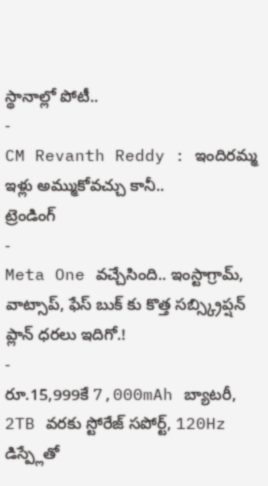స్థానాల్లో పోటీ..
-
CM Revanth Reddy : ఇందిరమ్మ ఇళ్లు అమ్ముకోవచ్చు కానీ..
ట్రెండింగ్
-
Meta One వచ్చేసింది.. ఇంస్టాగ్రామ్, వాట్సాప్, ఫేస్ బుక్ కు కొత్త సబ్స్క్రిప్షన్ ప్లాన్ ధరలు ఇదిగో.!
-
రూ.15,999కే 7,000mAh బ్యాటరీ, 2TB వరకు స్టోరేజ్ సపోర్ట్, 120Hz డిస్ప్లేతో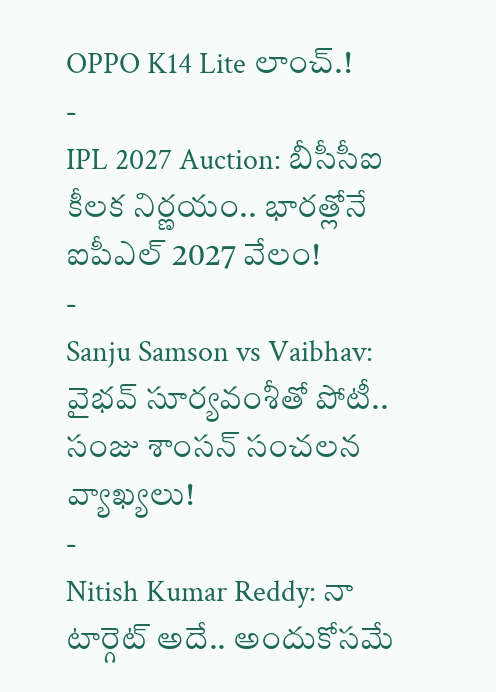OPPO K14 Lite లాంచ్.!
-
IPL 2027 Auction: బీసీసీఐ కీలక నిర్ణయం.. భారత్లోనే ఐపీఎల్ 2027 వేలం!
-
Sanju Samson vs Vaibhav: వైభవ్ సూర్యవంశీతో పోటీ.. సంజు శాంసన్ సంచలన వ్యాఖ్యలు!
-
Nitish Kumar Reddy: నా టార్గెట్ అదే.. అందుకోసమే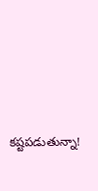కష్టపడుతున్నా!